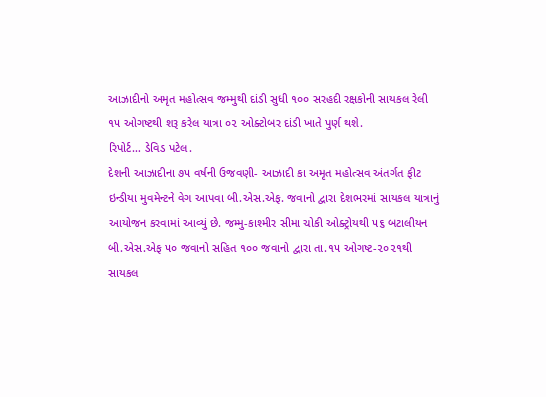આઝાદીનો અમૃત મહોત્સવ જમ્મુથી દાંડી સુધી ૧૦૦ સરહદી રક્ષકોની સાયકલ રેલી ૧૫ ઓગષ્ટથી શરૂ કરેલ યાત્રા ૦૨ ઓક્ટોબર દાંડી ખાતે પુર્ણ થશે.
રિપોર્ટ… ડેવિડ પટેલ.
દેશની આઝાદીના ૭૫ વર્ષની ઉજવણી- આઝાદી કા અમૃત મહોત્સવ અંતર્ગત ફીટ ઇન્ડીયા મુવમેન્ટને વેગ આપવા બી.એસ.એફ. જવાનો દ્વારા દેશભરમાં સાયકલ યાત્રાનું આયોજન કરવામાં આવ્યું છે. જમ્મુ-કાશ્મીર સીમા ચોકી ઓક્ટ્રોયથી ૫૬ બટાલીયન બી.એસ.એફ ૫૦ જવાનો સહિત ૧૦૦ જવાનો દ્વારા તા.૧૫ ઓગષ્ટ-૨૦૨૧થી સાયકલ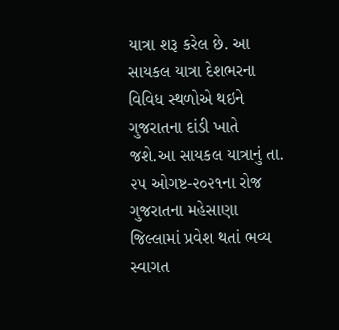યાત્રા શરૂ કરેલ છે. આ સાયકલ યાત્રા દેશભરના વિવિધ સ્થળોએ થઇને ગુજરાતના દાંડી ખાતે જશે.આ સાયકલ યાત્રાનું તા. ૨૫ ઓગષ્ટ-૨૦૨૧ના રોજ ગુજરાતના મહેસાણા જિલ્લામાં પ્રવેશ થતાં ભવ્ય સ્વાગત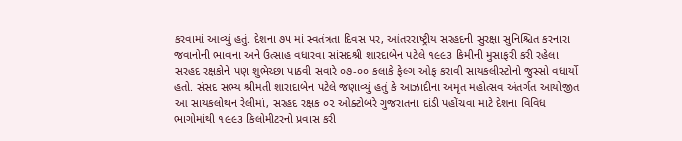કરવામાં આવ્યું હતું. દેશના ૭૫ માં સ્વતંત્રતા દિવસ પર, આંતરરાષ્ટ્રીય સરહદની સુરક્ષા સુનિશ્ચિત કરનારા જવાનોની ભાવના અને ઉત્સાહ વધારવા સાંસદશ્રી શારદાબેન પટેલે ૧૯૯૩ કિમીની મુસાફરી કરી રહેલા સરહદ રક્ષકોને પણ શુભેચ્છા પાઠવી સવારે ૦૭-૦૦ કલાકે ફેલ્ગ ઓફ કરાવી સાયકલીસ્ટોનો જુસ્સો વધાર્યો હતો. સંસદ સભ્ય શ્રીમતી શારાદાબેન પટેલે જણાવ્યું હતું કે આઝાદીના અમૃત મહોત્સવ અંતર્ગત આયોજીત આ સાયકલોથન રેલીમાં, સરહદ રક્ષક ૦૨ ઓક્ટોબરે ગુજરાતના દાંડી પહોંચવા માટે દેશના વિવિધ ભાગોમાંથી ૧૯૯૩ કિલોમીટરનો પ્રવાસ કરી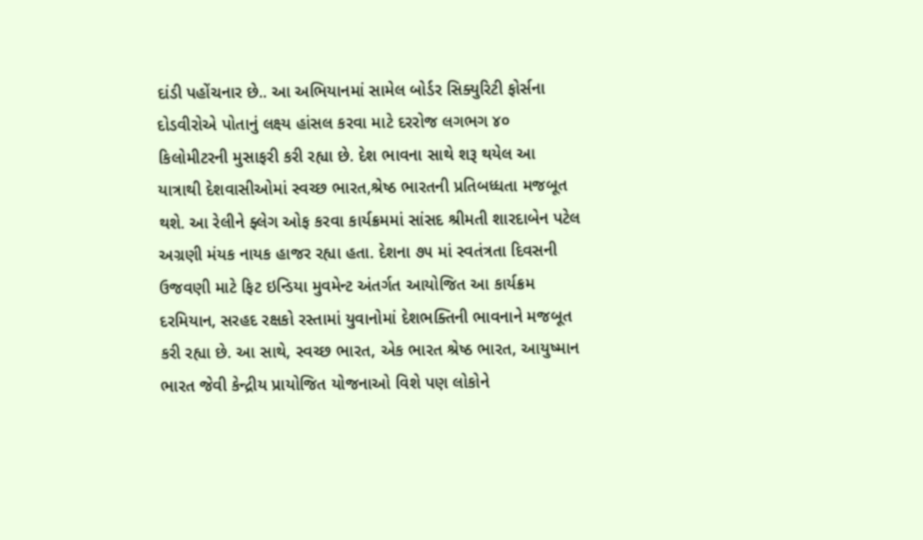દાંડી પહોંચનાર છે.. આ અભિયાનમાં સામેલ બોર્ડર સિક્યુરિટી ફોર્સના દોડવીરોએ પોતાનું લક્ષ્ય હાંસલ કરવા માટે દરરોજ લગભગ ૪૦ કિલોમીટરની મુસાફરી કરી રહ્યા છે. દેશ ભાવના સાથે શરૂ થયેલ આ યાત્રાથી દેશવાસીઓમાં સ્વચ્છ ભારત,શ્રેષ્ઠ ભારતની પ્રતિબધ્ધતા મજબૂત થશે. આ રેલીને ફ્લેગ ઓફ કરવા કાર્યક્રમમાં સાંસદ શ્રીમતી શારદાબેન પટેલ અગ્રણી મંયક નાયક હાજર રહ્યા હતા. દેશના ૭૫ માં સ્વતંત્રતા દિવસની ઉજવણી માટે ફિટ ઇન્ડિયા મુવમેન્ટ અંતર્ગત આયોજિત આ કાર્યક્રમ દરમિયાન, સરહદ રક્ષકો રસ્તામાં યુવાનોમાં દેશભક્તિની ભાવનાને મજબૂત કરી રહ્યા છે. આ સાથે, સ્વચ્છ ભારત, એક ભારત શ્રેષ્ઠ ભારત, આયુષ્માન ભારત જેવી કેન્દ્રીય પ્રાયોજિત યોજનાઓ વિશે પણ લોકોને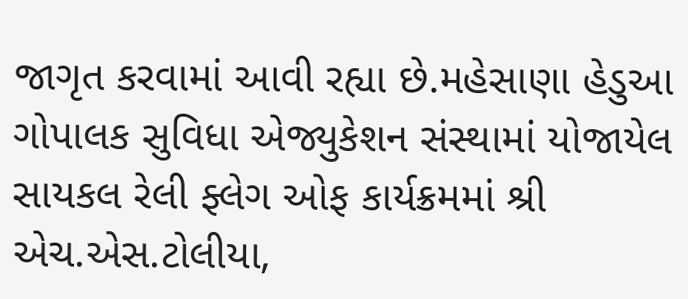જાગૃત કરવામાં આવી રહ્યા છે.મહેસાણા હેડુઆ ગોપાલક સુવિધા એજ્યુકેશન સંસ્થામાં યોજાયેલ સાયકલ રેલી ફ્લેગ ઓફ કાર્યક્રમમાં શ્રી એચ.એસ.ટોલીયા,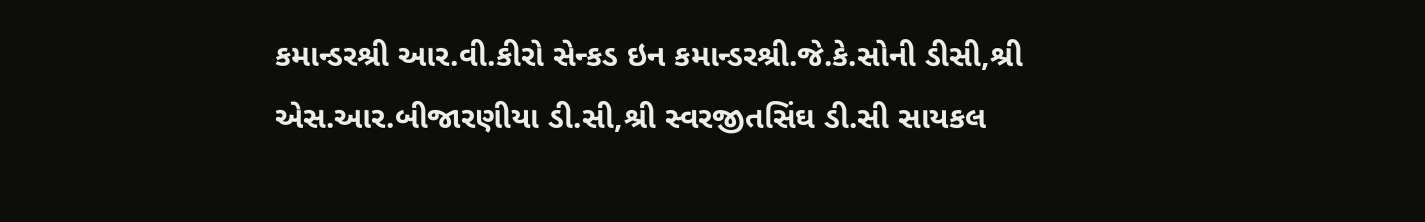કમાન્ડરશ્રી આર.વી.કીરો સેન્કડ ઇન કમાન્ડરશ્રી.જે.કે.સોની ડીસી,શ્રી એસ.આર.બીજારણીયા ડી.સી,શ્રી સ્વરજીતસિંઘ ડી.સી સાયકલ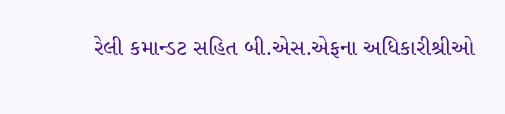રેલી કમાન્ડટ સહિત બી.એસ.એફના અધિકારીશ્રીઓ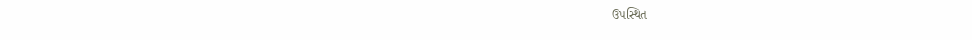ઉપસ્થિત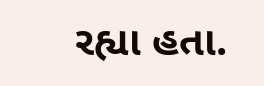રહ્યા હતા.